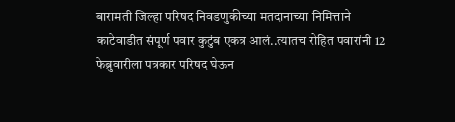बारामती जिल्हा परिषद निवडणुकीच्या मतदानाच्या निमित्ताने काटेवाडीत संपूर्ण पवार कुटुंब एकत्र आलं..त्यातच रोहित पवारांनी 12 फेब्रुवारीला पत्रकार परिषद घेऊन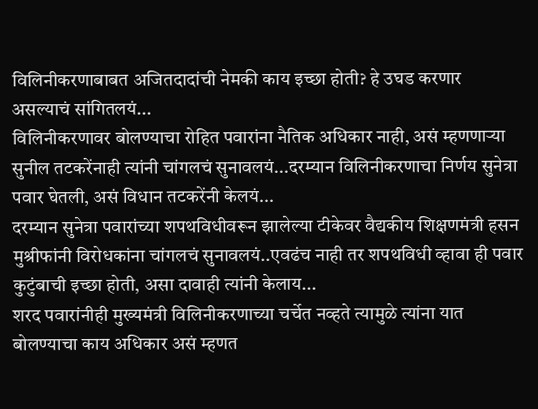विलिनीकरणाबाबत अजितदादांची नेमकी काय इच्छा होती? हे उघड करणार असल्याचं सांगितलयं...
विलिनीकरणावर बोलण्याचा रोहित पवारांना नैतिक अधिकार नाही, असं म्हणणाऱ्या सुनील तटकरेंनाही त्यांनी चांगलचं सुनावलयं...दरम्यान विलिनीकरणाचा निर्णय सुनेत्रा पवार घेतली, असं विधान तटकरेंनी केलयं...
दरम्यान सुनेत्रा पवारांच्या शपथविधीवरून झालेल्या टीकेवर वैद्यकीय शिक्षणमंत्री हसन मुश्रीफांनी विरोधकांना चांगलचं सुनावलयं..एवढंच नाही तर शपथविधी व्हावा ही पवार कुटुंबाची इच्छा होती, असा दावाही त्यांनी केलाय...
शरद पवारांनीही मुख्यमंत्री विलिनीकरणाच्या चर्चेत नव्हते त्यामुळे त्यांना यात बोलण्याचा काय अधिकार असं म्हणत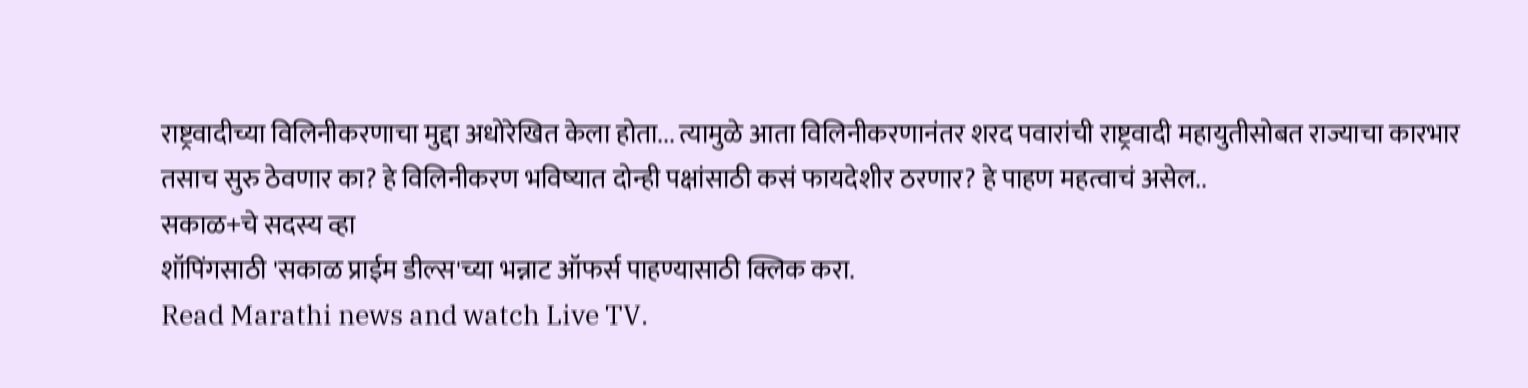राष्ट्रवादीच्या विलिनीकरणाचा मुद्दा अधोरेखित केला होता... त्यामुळे आता विलिनीकरणानंतर शरद पवारांची राष्ट्रवादी महायुतीसोबत राज्याचा कारभार तसाच सुरु ठेवणार का? हे विलिनीकरण भविष्यात दोन्ही पक्षांसाठी कसं फायदेशीर ठरणार? हे पाहण महत्वाचं असेल..
सकाळ+चे सदस्य व्हा
शॉपिंगसाठी 'सकाळ प्राईम डील्स'च्या भन्नाट ऑफर्स पाहण्यासाठी क्लिक करा.
Read Marathi news and watch Live TV.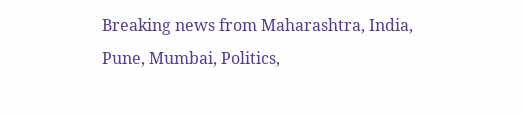Breaking news from Maharashtra, India, Pune, Mumbai, Politics,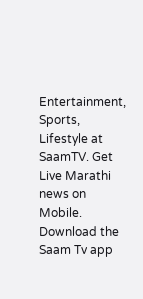Entertainment, Sports, Lifestyle at SaamTV. Get Live Marathi news on Mobile. Download the Saam Tv app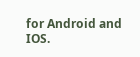for Android and IOS.